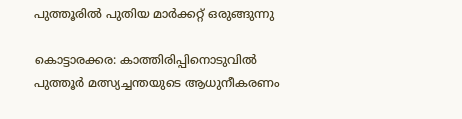പുത്തൂരിൽ പുതിയ മാർക്കറ്റ് ഒരുങ്ങുന്നു

കൊട്ടാരക്കര: കാത്തിരിപ്പിനൊടുവിൽ പുത്തൂർ മത്സ്യച്ചന്തയുടെ ആധുനീകരണം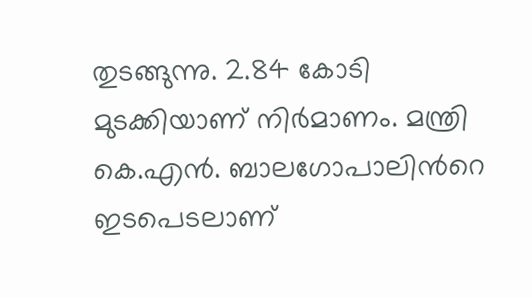തുടങ്ങുന്നു. 2.84 കോടി മുടക്കിയാണ് നിർമാണം. മന്ത്രി കെ.എൻ. ബാലഗോപാലിന്‍റെ ഇടപെടലാണ്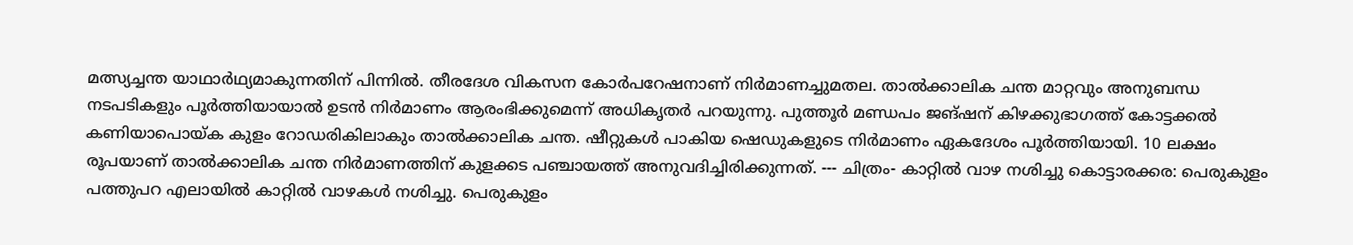മത്സ്യച്ചന്ത യാഥാർഥ്യമാകുന്നതിന് പിന്നിൽ. തീരദേശ വികസന കോർപറേഷനാണ് നിർമാണച്ചുമതല. താൽക്കാലിക ചന്ത മാറ്റവും അനുബന്ധ നടപടികളും പൂർത്തിയായാൽ ഉടൻ നിർമാണം ആരംഭിക്കുമെന്ന് അധികൃതർ പറയുന്നു. പുത്തൂർ മണ്ഡപം ജങ്ഷന് കിഴക്കുഭാഗത്ത് കോട്ടക്കൽ കണിയാപൊയ്ക കുളം റോഡരികിലാകും താൽക്കാലിക ചന്ത. ഷീറ്റുകൾ പാകിയ ഷെഡുകളുടെ നിർമാണം ഏകദേശം പൂർത്തിയായി. 10 ലക്ഷം രൂപയാണ് താൽക്കാലിക ചന്ത നിർമാണത്തിന് കുളക്കട പഞ്ചായത്ത് അനുവദിച്ചിരിക്കുന്നത്. --- ചിത്രം- കാറ്റിൽ വാഴ നശിച്ചു കൊട്ടാരക്കര: പെരുകുളം പത്തുപറ എലായിൽ കാറ്റിൽ വാഴകൾ നശിച്ചു. പെരുകുളം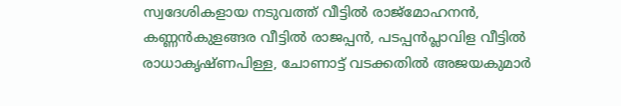സ്വദേശികളായ നടുവത്ത് വീട്ടിൽ രാജ്മോഹനൻ, കണ്ണൻകുളങ്ങര വീട്ടിൽ രാജപ്പൻ, പടപ്പൻപ്ലാവിള വീട്ടിൽ രാധാകൃഷ്ണപിള്ള, ചോണാട്ട് വടക്കതിൽ അജയകുമാർ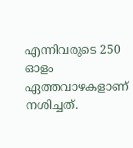എന്നിവരുടെ 250 ഓളം ഏത്തവാഴകളാണ് നശിച്ചത്.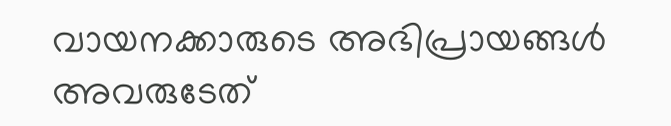വായനക്കാരുടെ അഭിപ്രായങ്ങള്‍ അവരുടേത്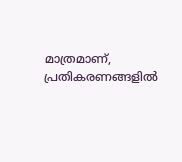മാത്രമാണ്, പ്രതികരണങ്ങളിൽ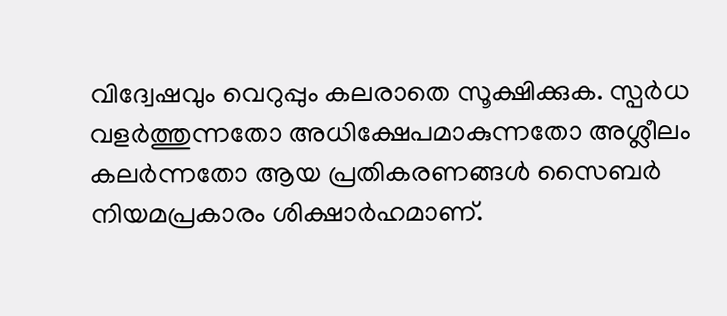വിദ്വേഷവും വെറുപ്പും കലരാതെ സൂക്ഷിക്കുക. സ്പർധ വളർത്തുന്നതോ അധിക്ഷേപമാകുന്നതോ അശ്ലീലം കലർന്നതോ ആയ പ്രതികരണങ്ങൾ സൈബർ നിയമപ്രകാരം ശിക്ഷാർഹമാണ്.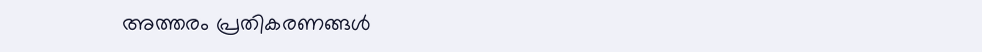അത്തരം പ്രതികരണങ്ങൾ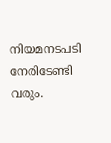നിയമനടപടി നേരിടേണ്ടി വരും.